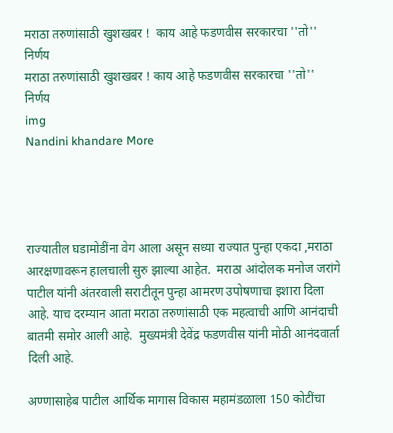मराठा तरुणांसाठी खुशखबर !  काय आहे फडणवीस सरकारचा ''तो'' निर्णय
मराठा तरुणांसाठी खुशखबर ! काय आहे फडणवीस सरकारचा ''तो'' निर्णय
img
Nandini khandare More




राज्यातील घडामोडींना वेग आला असून सध्या राज्यात पुन्हा एकदा ,मराठा आरक्षणावरून हालचाली सुरु झाल्या आहेत.  मराठा आंदोलक मनोज जरांगे पाटील यांनी अंतरवाली सराटीतून पुन्हा आमरण उपोषणाचा इशारा दिला आहे. याच दरम्यान आता मराठा तरुणांसाठी एक महत्वाची आणि आनंदाची बातमी समोर आली आहे.  मुख्यमंत्री देवेंद्र फडणवीस यांनी मोठी आनंदवार्ता दिली आहे.

अण्णासाहेब पाटील आर्थिक मागास विकास महामंडळाला 150 कोटींचा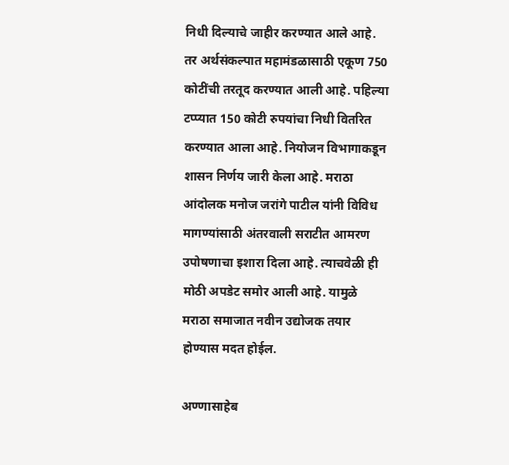निधी दिल्याचे जाहीर करण्यात आले आहे. तर अर्थसंकल्पात महामंडळासाठी एकूण 750 कोटींची तरतूद करण्यात आली आहे. पहिल्या टप्प्यात 150 कोटी रुपयांचा निधी वितरित करण्यात आला आहे. नियोजन विभागाकडून शासन निर्णय जारी केला आहे. मराठा आंदोलक मनोज जरांगे पाटील यांनी विविध मागण्यांसाठी अंतरवाली सराटीत आमरण उपोषणाचा इशारा दिला आहे. त्याचवेळी ही मोठी अपडेट समोर आली आहे. यामुळे मराठा समाजात नवीन उद्योजक तयार होण्यास मदत होईल.

अण्णासाहेब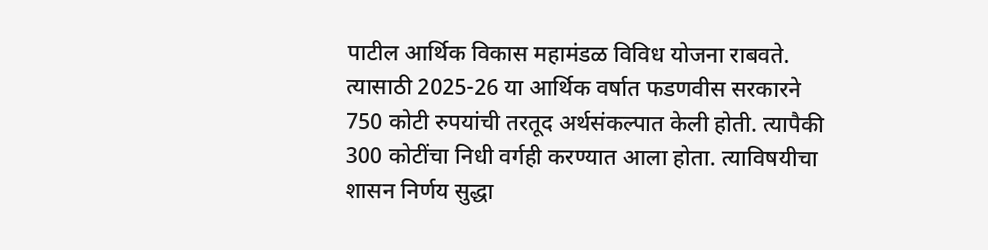पाटील आर्थिक विकास महामंडळ विविध योजना राबवते. त्यासाठी 2025-26 या आर्थिक वर्षात फडणवीस सरकारने 750 कोटी रुपयांची तरतूद अर्थसंकल्पात केली होती. त्यापैकी 300 कोटींचा निधी वर्गही करण्यात आला होता. त्याविषयीचा शासन निर्णय सुद्धा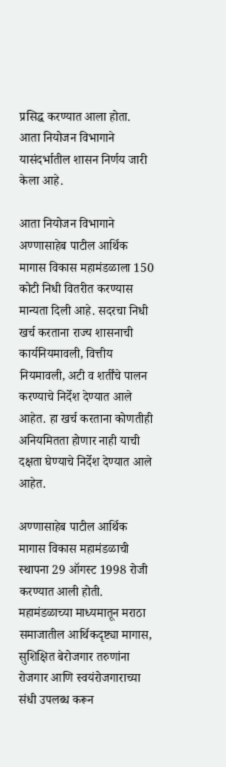प्रसिद्ध करण्यात आला होता. आता नियोजन विभागाने यासंदर्भातील शासन निर्णय जारी केला आहे.

आता नियोजन विभागाने अण्णासाहेब पाटील आर्थिक मागास विकास महामंडळाला 150 कोटी निधी वितरीत करण्यास मान्यता दिली आहे. सदरचा निधी खर्च करताना राज्य शासनाची कार्यनियमावली, वित्तीय नियमावली, अटी व शर्तींचे पालन करण्याचे निर्देश देण्यात आले आहेत. हा खर्च करताना कोणतीही अनियमितता होणार नाही याची दक्षता घेण्याचे निर्देश देण्यात आले आहेत.

अण्णासाहेब पाटील आर्थिक मागास विकास महामंडळाची स्थापना 29 ऑगस्ट 1998 रोजी करण्यात आली होती. महामंडळाच्या माध्यमातून मराठा समाजातील आर्थिकदृष्ट्या मागास, सुशिक्षित बेरोजगार तरुणांना रोजगार आणि स्वयंरोजगाराच्या संधी उपलब्ध करून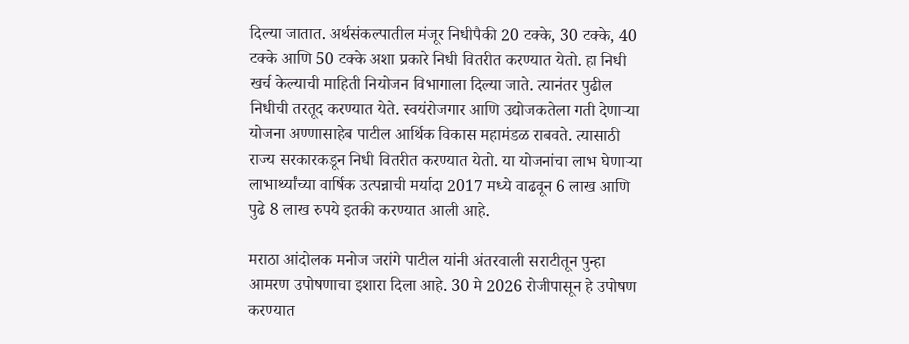दिल्या जातात. अर्थसंकल्पातील मंजूर निधीपैकी 20 टक्के, 30 टक्के, 40 टक्के आणि 50 टक्के अशा प्रकारे निधी वितरीत करण्यात येतो. हा निधी खर्च केल्याची माहिती नियोजन विभागाला दिल्या जाते. त्यानंतर पुढील निधीची तरतूद करण्यात येते. स्वयंरोजगार आणि उद्योजकतेला गती देणाऱ्या योजना अण्णासाहेब पाटील आर्थिक विकास महामंडळ राबवते. त्यासाठी राज्य सरकारकडून निधी वितरीत करण्यात येतो. या योजनांचा लाभ घेणाऱ्या लाभार्थ्यांच्या वार्षिक उत्पन्नाची मर्यादा 2017 मध्ये वाढवून 6 लाख आणि पुढे 8 लाख रुपये इतकी करण्यात आली आहे.

मराठा आंदोलक मनोज जरांगे पाटील यांनी अंतरवाली सराटीतून पुन्हा आमरण उपोषणाचा इशारा दिला आहे. 30 मे 2026 रोजीपासून हे उपोषण करण्यात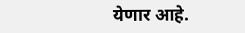येणार आहे.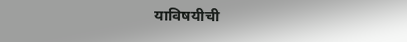याविषयीची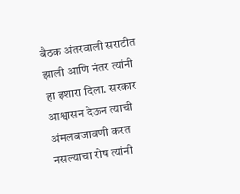बैठक अंतरवाली सराटीत झाली आणि नंतर त्यांनी हा इशारा दिला. सरकार आश्वासन देऊन त्याची अंमलबजावणी करत नसल्याचा रोष त्यांनी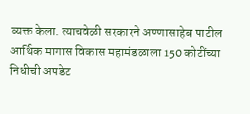व्यक्त केला. त्याचवेळी सरकारने अण्णासाहेब पाटील आर्थिक मागास विकास महामंडळाला 150 कोटींच्या निधीची अपडेट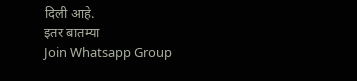दिली आहे.
इतर बातम्या
Join Whatsapp Group